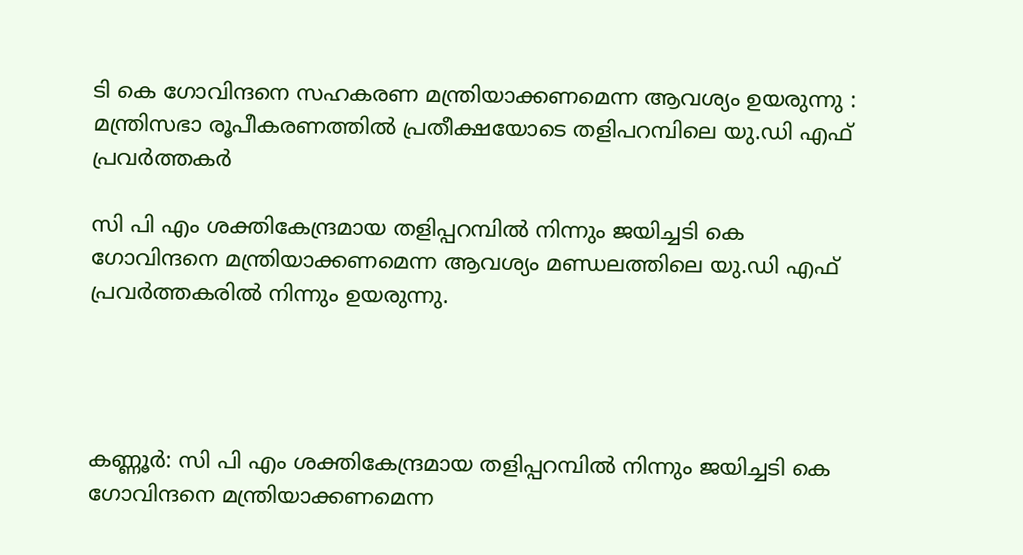ടി കെ ഗോവിന്ദനെ സഹകരണ മന്ത്രിയാക്കണമെന്ന ആവശ്യം ഉയരുന്നു : മന്ത്രിസഭാ രൂപീകരണത്തിൽ പ്രതീക്ഷയോടെ തളിപറമ്പിലെ യു.ഡി എഫ് പ്രവർത്തകർ

സി പി എം ശക്തികേന്ദ്രമായ തളിപ്പറമ്പിൽ നിന്നും ജയിച്ചടി കെ ഗോവിന്ദനെ മന്ത്രിയാക്കണമെന്ന ആവശ്യം മണ്ഡലത്തിലെ യു.ഡി എഫ് പ്രവർത്തകരിൽ നിന്നും ഉയരുന്നു.




കണ്ണൂർ: സി പി എം ശക്തികേന്ദ്രമായ തളിപ്പറമ്പിൽ നിന്നും ജയിച്ചടി കെ ഗോവിന്ദനെ മന്ത്രിയാക്കണമെന്ന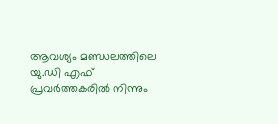ആവശ്യം മണ്ഡലത്തിലെ യു.ഡി എഫ് പ്രവർത്തകരിൽ നിന്നും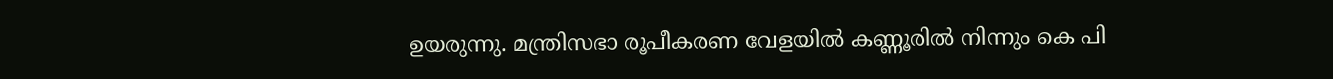ഉയരുന്നു. മന്ത്രിസഭാ രൂപീകരണ വേളയിൽ കണ്ണൂരിൽ നിന്നും കെ പി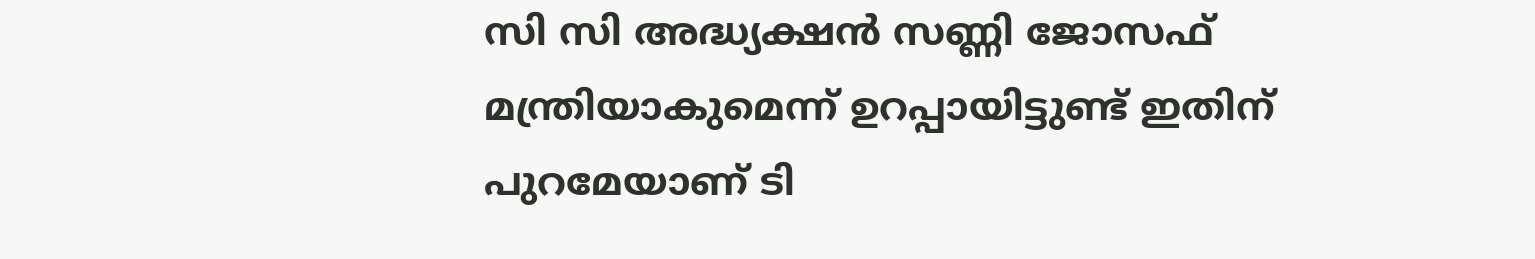സി സി അദ്ധ്യക്ഷൻ സണ്ണി ജോസഫ് മന്ത്രിയാകുമെന്ന് ഉറപ്പായിട്ടുണ്ട് ഇതിന് പുറമേയാണ് ടി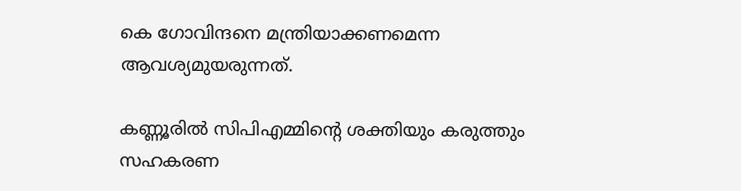കെ ഗോവിന്ദനെ മന്ത്രിയാക്കണമെന്ന ആവശ്യമുയരുന്നത്.

കണ്ണൂരിൽ സിപിഎമ്മിൻ്റെ ശക്തിയും കരുത്തും സഹകരണ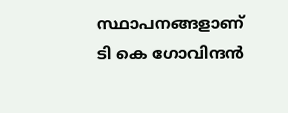സ്ഥാപനങ്ങളാണ് ടി കെ ഗോവിന്ദൻ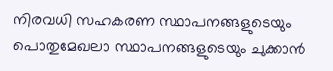നിരവധി സഹകരണ സ്ഥാപനങ്ങളുടെയും പൊതുമേഖലാ സ്ഥാപനങ്ങളുടെയും ചുക്കാൻ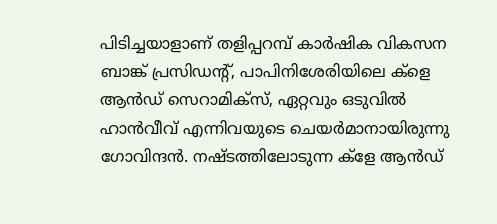പിടിച്ചയാളാണ് തളിപ്പറമ്പ് കാർഷിക വികസന ബാങ്ക് പ്രസിഡൻ്റ്, പാപിനിശേരിയിലെ ക്ളെ ആൻഡ് സെറാമിക്സ്, ഏറ്റവും ഒടുവിൽ ഹാൻവീവ് എന്നിവയുടെ ചെയർമാനായിരുന്നു ഗോവിന്ദൻ. നഷ്ടത്തിലോടുന്ന ക്ളേ ആൻഡ്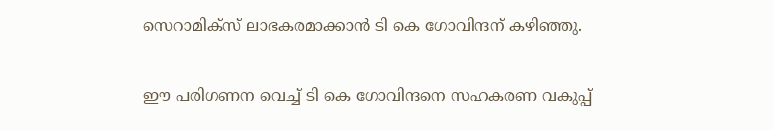സെറാമിക്സ് ലാഭകരമാക്കാൻ ടി കെ ഗോവിന്ദന് കഴിഞ്ഞു.

ഈ പരിഗണന വെച്ച് ടി കെ ഗോവിന്ദനെ സഹകരണ വകുപ്പ്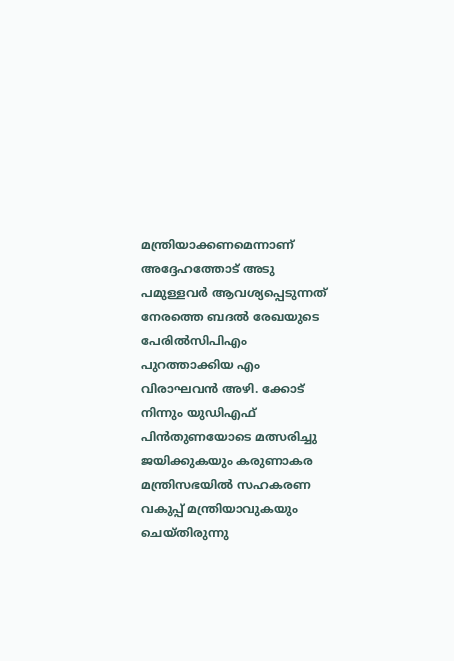മന്ത്രിയാക്കണമെന്നാണ് അദ്ദേഹത്തോട് അടു പമുള്ളവർ ആവശ്യപ്പെടുന്നത് നേരത്തെ ബദൽ രേഖയുടെ പേരിൽസിപിഎം പുറത്താക്കിയ എം വിരാഘവൻ അഴി. ക്കോട് നിന്നും യുഡിഎഫ് പിൻതുണയോടെ മത്സരിച്ചു ജയിക്കുകയും കരുണാകര മന്ത്രിസഭയിൽ സഹകരണ വകുപ്പ് മന്ത്രിയാവുകയും ചെയ്തിരുന്നു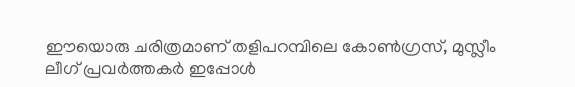ഈയൊരു ചരിത്രമാണ് തളിപറമ്പിലെ കോൺഗ്രസ്, മുസ്ലീം ലീഗ് പ്രവർത്തകർ ഇപ്പോൾ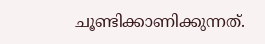ചൂണ്ടിക്കാണിക്കുന്നത്.